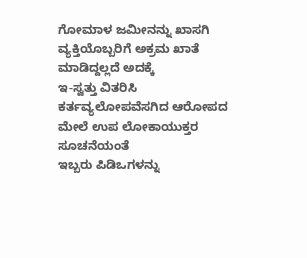ಗೋಮಾಳ ಜಮೀನನ್ನು ಖಾಸಗಿ ವ್ಯಕ್ತಿಯೊಬ್ಬರಿಗೆ ಅಕ್ರಮ ಖಾತೆ ಮಾಡಿದ್ದಲ್ಲದೆ ಅದಕ್ಕೆ
ಇ-ಸ್ವತ್ತು ವಿತರಿಸಿ ಕರ್ತವ್ಯಲೋಪವೆಸಗಿದ ಆರೋಪದ ಮೇಲೆ ಉಪ ಲೋಕಾಯುಕ್ತರ ಸೂಚನೆಯಂತೆ
ಇಬ್ಬರು ಪಿಡಿಒಗಳನ್ನು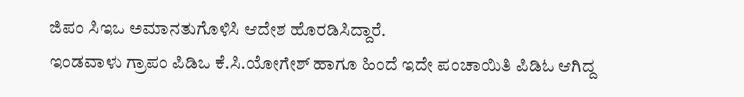ಜಿಪಂ ಸಿಇಒ ಅಮಾನತುಗೊಳಿಸಿ ಆದೇಶ ಹೊರಡಿಸಿದ್ದಾರೆ.
ಇಂಡವಾಳು ಗ್ರಾಪಂ ಪಿಡಿಒ ಕೆ.ಸಿ.ಯೋಗೇಶ್ ಹಾಗೂ ಹಿಂದೆ ಇದೇ ಪಂಚಾಯಿತಿ ಪಿಡಿಓ ಆಗಿದ್ದ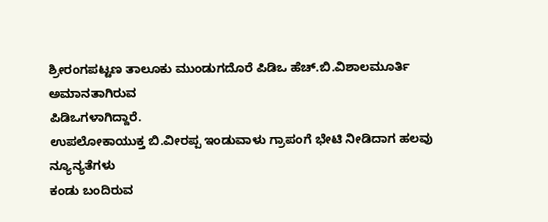ಶ್ರೀರಂಗಪಟ್ಟಣ ತಾಲೂಕು ಮುಂಡುಗದೊರೆ ಪಿಡಿಒ ಹೆಚ್.ಬಿ.ವಿಶಾಲಮೂರ್ತಿ ಅಮಾನತಾಗಿರುವ
ಪಿಡಿಒಗಳಾಗಿದ್ದಾರೆ.
ಉಪಲೋಕಾಯುಕ್ತ ಬಿ.ವೀರಪ್ಪ ಇಂಡುವಾಳು ಗ್ರಾಪಂಗೆ ಭೇಟಿ ನೀಡಿದಾಗ ಹಲವು ನ್ಯೂನ್ಯತೆಗಳು
ಕಂಡು ಬಂದಿರುವ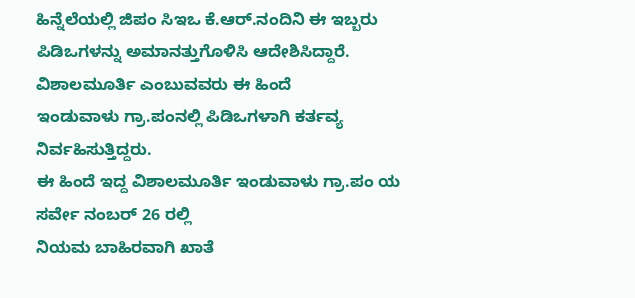ಹಿನ್ನೆಲೆಯಲ್ಲಿ ಜಿಪಂ ಸಿಇಒ ಕೆ.ಆರ್.ನಂದಿನಿ ಈ ಇಬ್ಬರು
ಪಿಡಿಒಗಳನ್ನು ಅಮಾನತ್ತುಗೊಳಿಸಿ ಆದೇಶಿಸಿದ್ದಾರೆ.
ವಿಶಾಲಮೂರ್ತಿ ಎಂಬುವವರು ಈ ಹಿಂದೆ
ಇಂಡುವಾಳು ಗ್ರಾ.ಪಂನಲ್ಲಿ ಪಿಡಿಒಗಳಾಗಿ ಕರ್ತವ್ಯ ನಿರ್ವಹಿಸುತ್ತಿದ್ದರು.
ಈ ಹಿಂದೆ ಇದ್ದ ವಿಶಾಲಮೂರ್ತಿ ಇಂಡುವಾಳು ಗ್ರಾ.ಪಂ ಯ ಸರ್ವೇ ನಂಬರ್ 26 ರಲ್ಲಿ
ನಿಯಮ ಬಾಹಿರವಾಗಿ ಖಾತೆ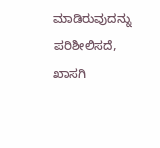ಮಾಡಿರುವುದನ್ನು ಪರಿಶೀಲಿಸದೆ, ಖಾಸಗಿ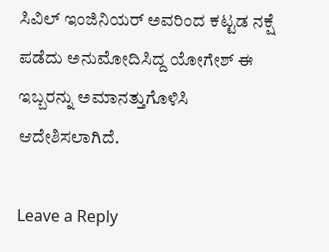ಸಿವಿಲ್ ಇಂಜಿನಿಯರ್ ಅವರಿಂದ ಕಟ್ಟಡ ನಕ್ಷೆ ಪಡೆದು ಅನುಮೋದಿಸಿದ್ದ ಯೋಗೇಶ್ ಈ ಇಬ್ಬರನ್ನು ಅಮಾನತ್ತುಗೊಳಿಸಿ ಆದೇಶಿಸಲಾಗಿದೆ.

Leave a Reply